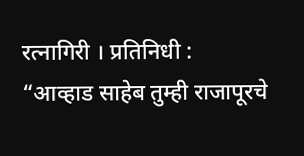रत्नागिरी । प्रतिनिधी :
“आव्हाड साहेब तुम्ही राजापूरचे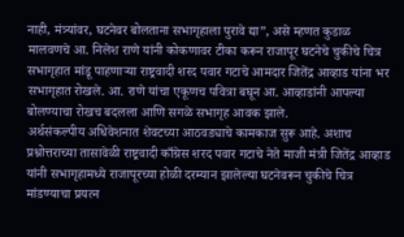नाही, मंत्र्यांवर, घटनेवर बोलताना सभागृहाला पुरावे द्या”, असे म्हणत कुडाळ मालवणचे आ. निलेश राणे यांनी कोकणावर टीका करून राजापूर घटनेचे चुकीचे चित्र सभागृहात मांडू पाहणाऱ्या राष्ट्रवादी शरद पवार गटाचे आमदार जितेंद्र आव्हाड यांना भर सभागृहात रोखले. आ. राणे यांचा एकूणच पवित्रा बघून आ. आव्हाडांनी आपल्या बोलण्याचा रोखच बदलला आणि सगळे सभागृह आवक झाले.
अर्थसंकल्पीय अधिवेशनात शेवटच्या आठवड्याचे कामकाज सुरू आहे. अशाच प्रश्नोत्तराच्या तासावेळी राष्ट्रवादी काँग्रेस शरद पवार गटाचे नेते माजी मंत्री जितेंद्र आव्हाड यांनी सभागृहामध्ये राजापूरच्या होळी दरम्यान झालेल्या घटनेवरून चुकीचे चित्र मांडण्याचा प्रयत्न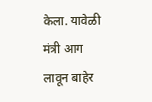केला. यावेळी मंत्री आग लावून बाहेर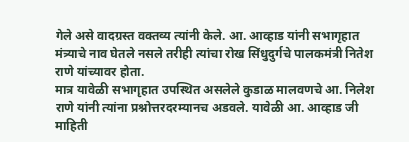गेले असे वादग्रस्त वक्तव्य त्यांनी केले. आ. आव्हाड यांनी सभागृहात मंत्र्याचे नाव घेतले नसले तरीही त्यांचा रोख सिंधुदुर्गचे पालकमंत्री नितेश राणे यांच्यावर होता.
मात्र यावेळी सभागृहात उपस्थित असलेले कुडाळ मालवणचे आ. निलेश राणे यांनी त्यांना प्रश्नोत्तरदरम्यानच अडवले. यावेळी आ. आव्हाड जी माहिती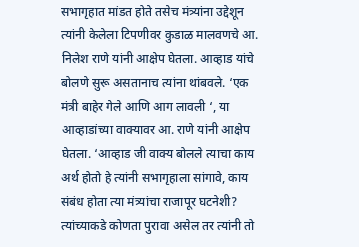सभागृहात मांडत होते तसेच मंत्र्यांना उद्देशून त्यांनी केलेला टिपणीवर कुडाळ मालवणचे आ. निलेश राणे यांनी आक्षेप घेतला. आव्हाड यांचे बोलणे सुरू असतानाच त्यांना थांबवले. ‘एक मंत्री बाहेर गेले आणि आग लावली ‘, या आव्हाडांच्या वाक्यावर आ. राणे यांनी आक्षेप घेतला. ‘आव्हाड जी वाक्य बोलले त्याचा काय अर्थ होतो हे त्यांनी सभागृहाला सांगावे, काय संबंध होता त्या मंत्र्यांचा राजापूर घटनेशी? त्यांच्याकडे कोणता पुरावा असेल तर त्यांनी तो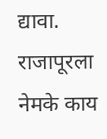द्यावा. राजापूरला नेमके काय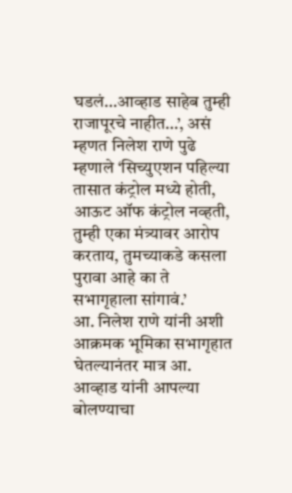घडलं…आव्हाड साहेब तुम्ही राजापूरचे नाहीत…’, असं म्हणत निलेश राणे पुढे म्हणाले ‘सिच्युएशन पहिल्या तासात कंट्रोल मध्ये होती, आऊट ऑफ कंट्रोल नव्हती, तुम्ही एका मंत्र्यावर आरोप करताय, तुमच्याकडे कसला पुरावा आहे का ते सभागृहाला सांगावं.’
आ. निलेश राणे यांनी अशी आक्रमक भूमिका सभागृहात घेतल्यानंतर मात्र आ. आव्हाड यांनी आपल्या बोलण्याचा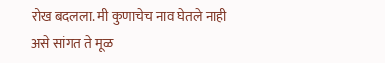रोख बदलला. मी कुणाचेच नाव घेतले नाही असे सांगत ते मूळ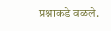प्रश्नाकडे वळले.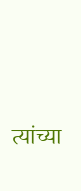त्यांच्या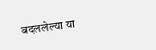बदललेल्या या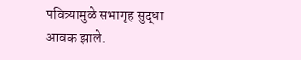पवित्र्यामुळे सभागृह सुद्धा आवक झाले.